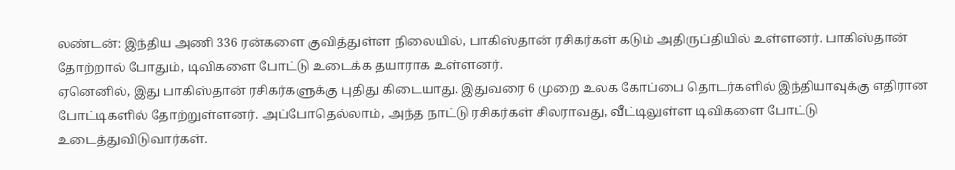லண்டன்: இந்திய அணி 336 ரன்களை குவித்துள்ள நிலையில், பாகிஸ்தான் ரசிகர்கள் கடும் அதிருப்தியில் உள்ளனர். பாகிஸ்தான் தோற்றால் போதும், டிவிகளை போட்டு உடைக்க தயாராக உள்ளனர்.
ஏனெனில், இது பாகிஸ்தான் ரசிகர்களுக்கு புதிது கிடையாது. இதுவரை 6 முறை உலக கோப்பை தொடர்களில் இந்தியாவுக்கு எதிரான போட்டிகளில் தோற்றுள்ளனர். அப்போதெல்லாம், அந்த நாட்டு ரசிகர்கள் சிலராவது, வீட்டிலுள்ள டிவிகளை போட்டு உடைத்துவிடுவார்கள்.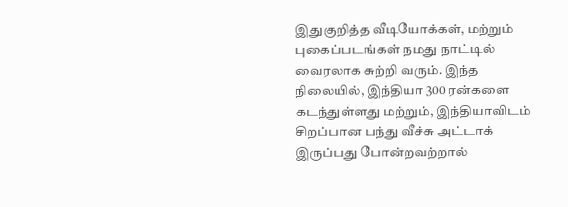இதுகுறித்த வீடியோக்கள், மற்றும் புகைப்படங்கள் நமது நாட்டில் வைரலாக சுற்றி வரும். இந்த நிலையில், இந்தியா 300 ரன்களை கடந்துள்ளது மற்றும், இந்தியாவிடம் சிறப்பான பந்து வீச்சு அட்டாக் இருப்பது போன்றவற்றால்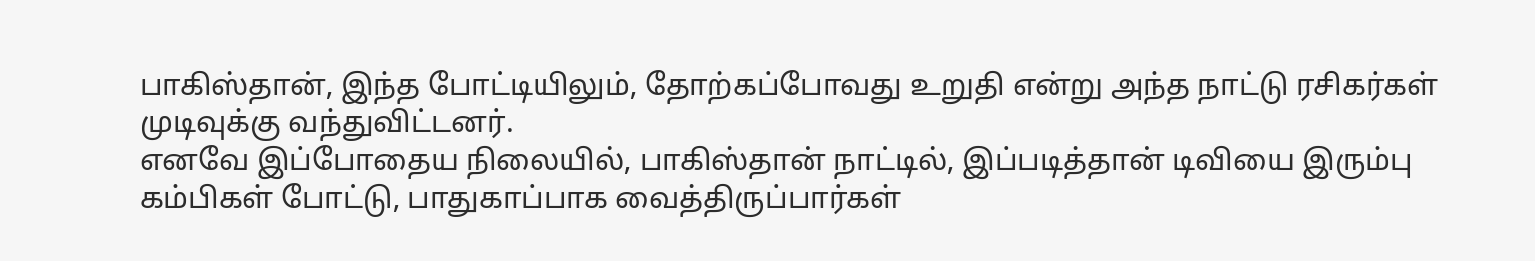பாகிஸ்தான், இந்த போட்டியிலும், தோற்கப்போவது உறுதி என்று அந்த நாட்டு ரசிகர்கள் முடிவுக்கு வந்துவிட்டனர்.
எனவே இப்போதைய நிலையில், பாகிஸ்தான் நாட்டில், இப்படித்தான் டிவியை இரும்பு கம்பிகள் போட்டு, பாதுகாப்பாக வைத்திருப்பார்கள்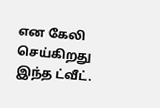என கேலி செய்கிறது இந்த ட்வீட்.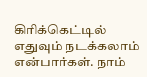கிரிக்கெட்டில் எதுவும் நடக்கலாம் என்பார்கள். நாம்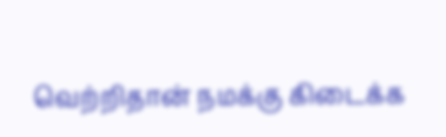வெற்றிதான் நமக்கு கிடைக்க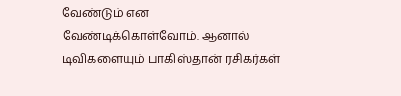வேண்டும் என வேண்டிக்கொள்வோம். ஆனால் டிவிகளையும் பாகிஸ்தான் ரசிகர்கள்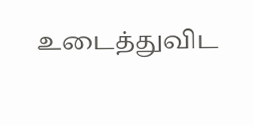உடைத்துவிட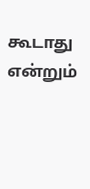கூடாது என்றும்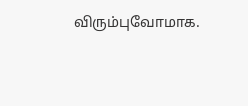விரும்புவோமாக.